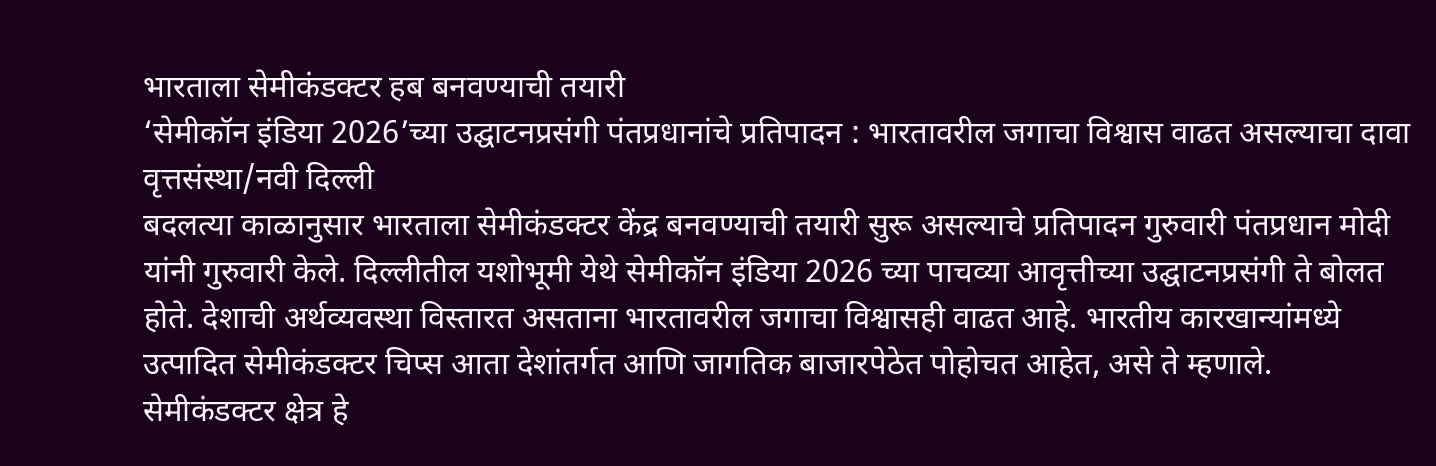भारताला सेमीकंडक्टर हब बनवण्याची तयारी
‘सेमीकॉन इंडिया 2026’च्या उद्घाटनप्रसंगी पंतप्रधानांचे प्रतिपादन : भारतावरील जगाचा विश्वास वाढत असल्याचा दावा
वृत्तसंस्था/नवी दिल्ली
बदलत्या काळानुसार भारताला सेमीकंडक्टर केंद्र बनवण्याची तयारी सुरू असल्याचे प्रतिपादन गुरुवारी पंतप्रधान मोदी यांनी गुरुवारी केले. दिल्लीतील यशोभूमी येथे सेमीकॉन इंडिया 2026 च्या पाचव्या आवृत्तीच्या उद्घाटनप्रसंगी ते बोलत होते. देशाची अर्थव्यवस्था विस्तारत असताना भारतावरील जगाचा विश्वासही वाढत आहे. भारतीय कारखान्यांमध्ये उत्पादित सेमीकंडक्टर चिप्स आता देशांतर्गत आणि जागतिक बाजारपेठेत पोहोचत आहेत, असे ते म्हणाले.
सेमीकंडक्टर क्षेत्र हे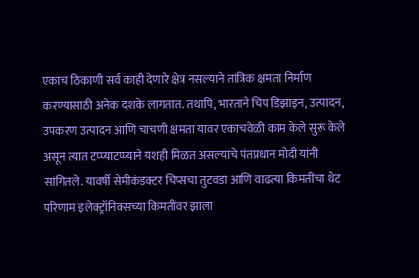एकाच ठिकाणी सर्व काही देणारे क्षेत्र नसल्याने तांत्रिक क्षमता निर्माण करण्यासाठी अनेक दशके लागतात. तथापि, भारताने चिप डिझाइन, उत्पादन, उपकरण उत्पादन आणि चाचणी क्षमता यावर एकाचवेळी काम केले सुरू केले असून त्यात टप्प्याटप्प्याने यशही मिळत असल्याचे पंतप्रधान मोदी यांनी सांगितले. यावर्षी सेमीकंडक्टर चिप्सचा तुटवडा आणि वाढत्या किमतींचा थेट परिणाम इलेक्ट्रॉनिक्सच्या किमतींवर झाला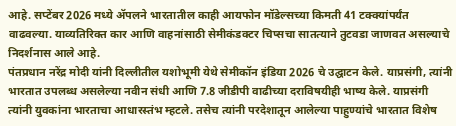आहे. सप्टेंबर 2026 मध्ये ॲपलने भारतातील काही आयफोन मॉडेल्सच्या किमती 41 टक्क्यांपर्यंत वाढवल्या. याव्यतिरिक्त कार आणि वाहनांसाठी सेमीकंडक्टर चिप्सचा सातत्याने तुटवडा जाणवत असल्याचे निदर्शनास आले आहे.
पंतप्रधान नरेंद्र मोदी यांनी दिल्लीतील यशोभूमी येथे सेमीकॉन इंडिया 2026 चे उद्घाटन केले. याप्रसंगी, त्यांनी भारतात उपलब्ध असलेल्या नवीन संधी आणि 7.8 जीडीपी वाढीच्या दराविषयीही भाष्य केले. याप्रसंगी त्यांनी युवकांना भारताचा आधारस्तंभ म्हटले. तसेच त्यांनी परदेशातून आलेल्या पाहुण्यांचे भारतात विशेष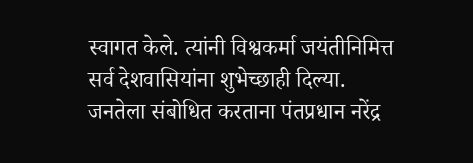स्वागत केले. त्यांनी विश्वकर्मा जयंतीनिमित्त सर्व देशवासियांना शुभेच्छाही दिल्या.
जनतेला संबोधित करताना पंतप्रधान नरेंद्र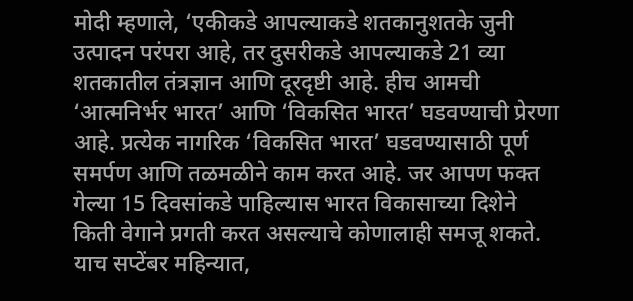मोदी म्हणाले, ‘एकीकडे आपल्याकडे शतकानुशतके जुनी उत्पादन परंपरा आहे, तर दुसरीकडे आपल्याकडे 21 व्या शतकातील तंत्रज्ञान आणि दूरदृष्टी आहे. हीच आमची ‘आत्मनिर्भर भारत’ आणि ‘विकसित भारत’ घडवण्याची प्रेरणा आहे. प्रत्येक नागरिक ‘विकसित भारत’ घडवण्यासाठी पूर्ण समर्पण आणि तळमळीने काम करत आहे. जर आपण फक्त गेल्या 15 दिवसांकडे पाहिल्यास भारत विकासाच्या दिशेने किती वेगाने प्रगती करत असल्याचे कोणालाही समजू शकते. याच सप्टेंबर महिन्यात,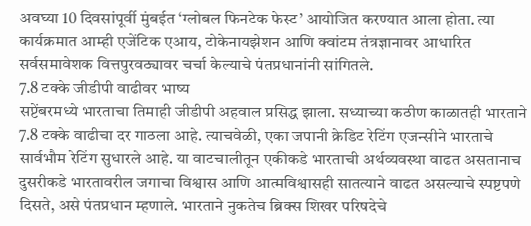अवघ्या 10 दिवसांपूर्वी मुंबईत ‘ग्लोबल फिनटेक फेस्ट’ आयोजित करण्यात आला होता. त्या कार्यक्रमात आम्ही एजेंटिक एआय, टोकेनायझेशन आणि क्वांटम तंत्रज्ञानावर आधारित सर्वसमावेशक वित्तपुरवठ्यावर चर्चा केल्याचे पंतप्रधानांनी सांगितले.
7.8 टक्के जीडीपी वाढीवर भाष्य
सप्टेंबरमध्ये भारताचा तिमाही जीडीपी अहवाल प्रसिद्ध झाला. सध्याच्या कठीण काळातही भारताने 7.8 टक्के वाढीचा दर गाठला आहे. त्याचवेळी, एका जपानी क्रेडिट रेटिंग एजन्सीने भारताचे सार्वभौम रेटिंग सुधारले आहे. या वाटचालीतून एकीकडे भारताची अर्थव्यवस्था वाढत असतानाच दुसरीकडे भारतावरील जगाचा विश्वास आणि आत्मविश्वासही सातत्याने वाढत असल्याचे स्पष्टपणे दिसते, असे पंतप्रधान म्हणाले. भारताने नुकतेच ब्रिक्स शिखर परिषदेचे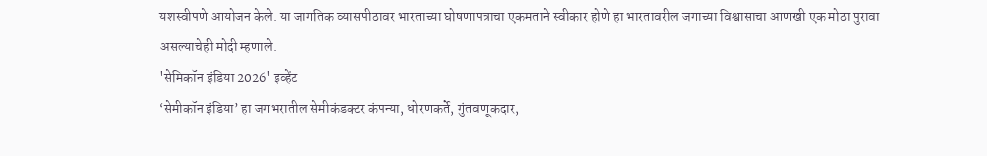यशस्वीपणे आयोजन केले. या जागतिक व्यासपीठावर भारताच्या घोषणापत्राचा एकमताने स्वीकार होणे हा भारतावरील जगाच्या विश्वासाचा आणखी एक मोठा पुरावा असल्याचेही मोदी म्हणाले.
'सेमिकॉन इंडिया 2026' इव्हेंट
‘सेमीकॉन इंडिया’ हा जगभरातील सेमीकंडक्टर कंपन्या, धोरणकर्ते, गुंतवणूकदार,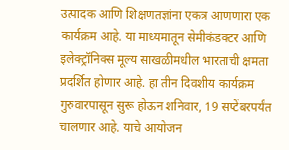उत्पादक आणि शिक्षणतज्ञांना एकत्र आणणारा एक कार्यक्रम आहे. या माध्यमातून सेमीकंडक्टर आणि इलेक्ट्रॉनिक्स मूल्य साखळीमधील भारताची क्षमता प्रदर्शित होणार आहे. हा तीन दिवशीय कार्यक्रम गुरुवारपासून सुरू होऊन शनिवार, 19 सप्टेंबरपर्यंत चालणार आहे. याचे आयोजन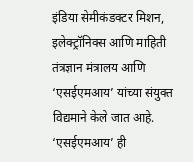इंडिया सेमीकंडक्टर मिशन, इलेक्ट्रॉनिक्स आणि माहिती तंत्रज्ञान मंत्रालय आणि ‘एसईएमआय’ यांच्या संयुक्त विद्यमाने केले जात आहे. ‘एसईएमआय’ ही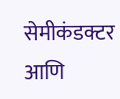सेमीकंडक्टर आणि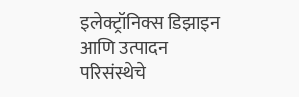इलेक्ट्रॉनिक्स डिझाइन आणि उत्पादन परिसंस्थेचे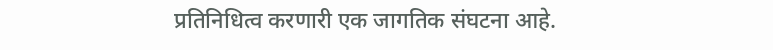प्रतिनिधित्व करणारी एक जागतिक संघटना आहे.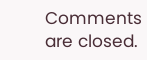Comments are closed.